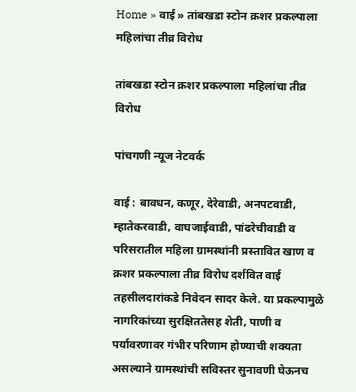Home » वाई » तांबखडा स्टोन क्रशर प्रकल्पाला महिलांचा तीव्र विरोध

तांबखडा स्टोन क्रशर प्रकल्पाला महिलांचा तीव्र विरोध

पांचगणी न्यूज नेटवर्क

वाई : बावधन, कणूर, देरेवाडी, अनपटवाडी, म्हातेकरवाडी, वाघजाईवाडी, पांढरेचीवाडी व परिसरातील महिला ग्रामस्थांनी प्रस्तावित खाण व क्रशर प्रकल्पाला तीव्र विरोध दर्शवित वाई तहसीलदारांकडे निवेदन सादर केले. या प्रकल्पामुळे नागरिकांच्या सुरक्षिततेसह शेती, पाणी व पर्यावरणावर गंभीर परिणाम होण्याची शक्यता असल्याने ग्रामस्थांची सविस्तर सुनावणी घेऊनच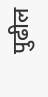पुढील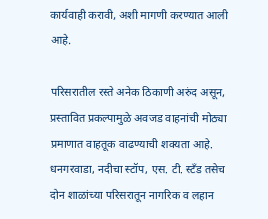कार्यवाही करावी, अशी मागणी करण्यात आली आहे.

परिसरातील रस्ते अनेक ठिकाणी अरुंद असून, प्रस्तावित प्रकल्पामुळे अवजड वाहनांची मोठ्या प्रमाणात वाहतूक वाढण्याची शक्यता आहे. धनगरवाडा, नदीचा स्टॉप, एस. टी. स्टँड तसेच दोन शाळांच्या परिसरातून नागरिक व लहान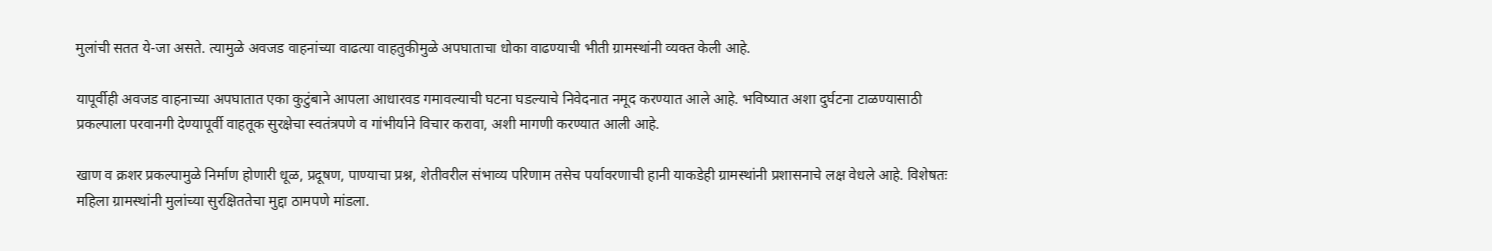मुलांची सतत ये-जा असते. त्यामुळे अवजड वाहनांच्या वाढत्या वाहतुकीमुळे अपघाताचा धोका वाढण्याची भीती ग्रामस्थांनी व्यक्त केली आहे.

यापूर्वीही अवजड वाहनाच्या अपघातात एका कुटुंबाने आपला आधारवड गमावल्याची घटना घडल्याचे निवेदनात नमूद करण्यात आले आहे. भविष्यात अशा दुर्घटना टाळण्यासाठी प्रकल्पाला परवानगी देण्यापूर्वी वाहतूक सुरक्षेचा स्वतंत्रपणे व गांभीर्याने विचार करावा, अशी मागणी करण्यात आली आहे.

खाण व क्रशर प्रकल्पामुळे निर्माण होणारी धूळ, प्रदूषण, पाण्याचा प्रश्न, शेतीवरील संभाव्य परिणाम तसेच पर्यावरणाची हानी याकडेही ग्रामस्थांनी प्रशासनाचे लक्ष वेधले आहे. विशेषतः महिला ग्रामस्थांनी मुलांच्या सुरक्षिततेचा मुद्दा ठामपणे मांडला.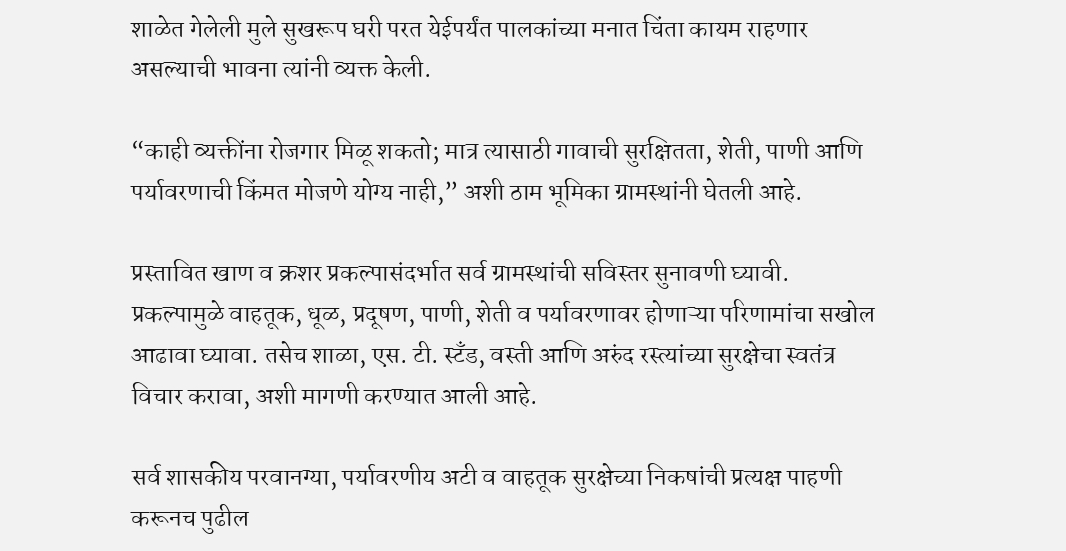शाळेत गेलेली मुले सुखरूप घरी परत येईपर्यंत पालकांच्या मनात चिंता कायम राहणार असल्याची भावना त्यांनी व्यक्त केली.

“काही व्यक्तींना रोजगार मिळू शकतो; मात्र त्यासाठी गावाची सुरक्षितता, शेती, पाणी आणि पर्यावरणाची किंमत मोजणे योग्य नाही,” अशी ठाम भूमिका ग्रामस्थांनी घेतली आहे.

प्रस्तावित खाण व क्रशर प्रकल्पासंदर्भात सर्व ग्रामस्थांची सविस्तर सुनावणी घ्यावी. प्रकल्पामुळे वाहतूक, धूळ, प्रदूषण, पाणी, शेती व पर्यावरणावर होणाऱ्या परिणामांचा सखोल आढावा घ्यावा. तसेच शाळा, एस. टी. स्टँड, वस्ती आणि अरुंद रस्त्यांच्या सुरक्षेचा स्वतंत्र विचार करावा, अशी मागणी करण्यात आली आहे.

सर्व शासकीय परवानग्या, पर्यावरणीय अटी व वाहतूक सुरक्षेच्या निकषांची प्रत्यक्ष पाहणी करूनच पुढील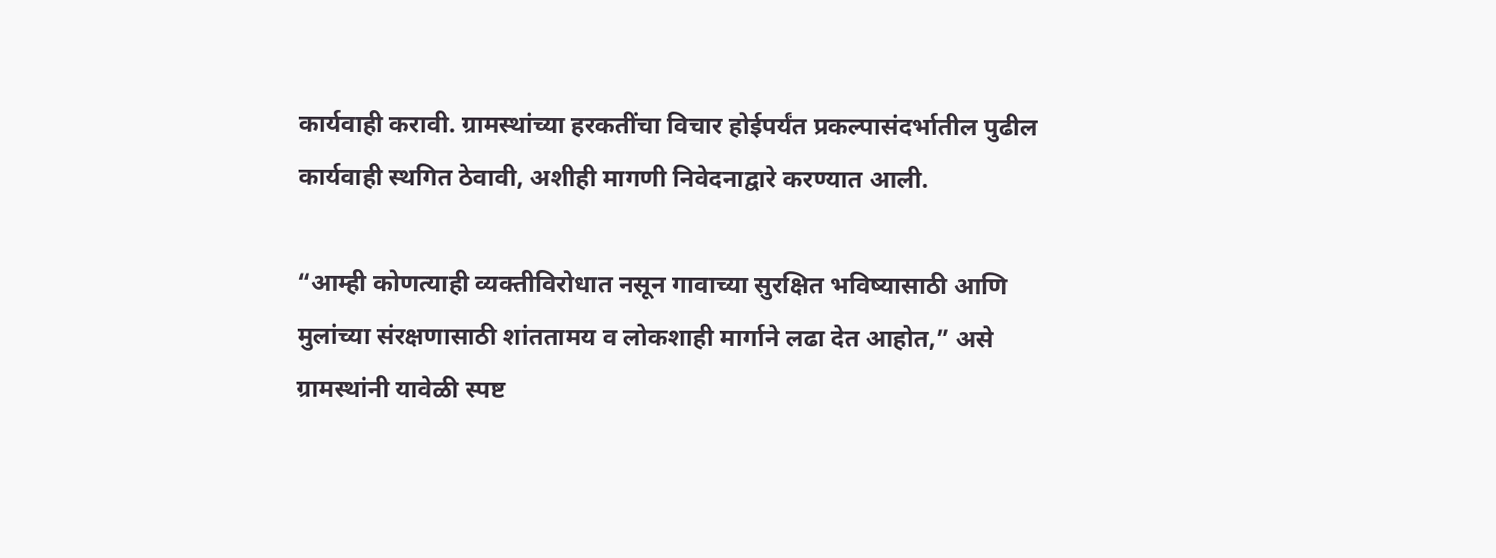कार्यवाही करावी. ग्रामस्थांच्या हरकतींचा विचार होईपर्यंत प्रकल्पासंदर्भातील पुढील कार्यवाही स्थगित ठेवावी, अशीही मागणी निवेदनाद्वारे करण्यात आली.

“आम्ही कोणत्याही व्यक्तीविरोधात नसून गावाच्या सुरक्षित भविष्यासाठी आणि मुलांच्या संरक्षणासाठी शांततामय व लोकशाही मार्गाने लढा देत आहोत,” असे ग्रामस्थांनी यावेळी स्पष्ट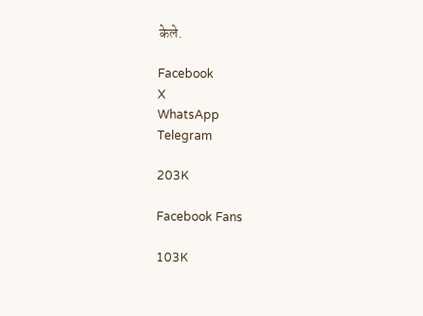केले.

Facebook
X
WhatsApp
Telegram

203K

Facebook Fans

103K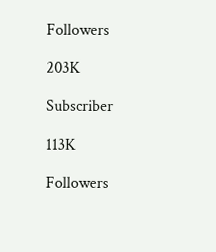Followers

203K

Subscriber

113K

Followers